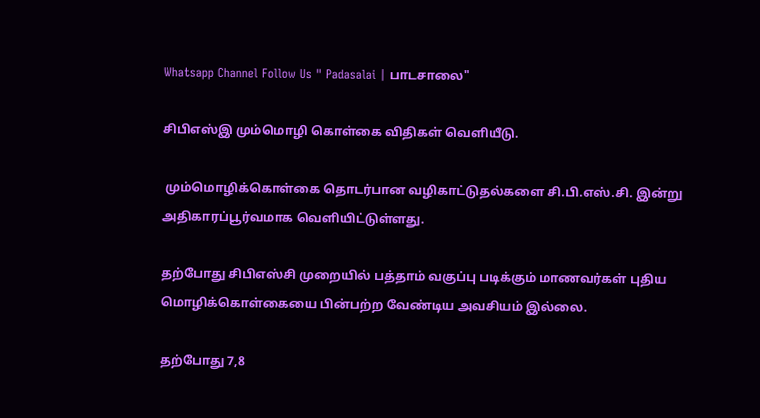Whatsapp Channel Follow Us " Padasalai | பாடசாலை"

சிபிஎஸ்இ மும்மொழி கொள்கை விதிகள் வெளியீடு.

 மும்மொழிக்கொள்கை தொடர்பான வழிகாட்டுதல்களை சி.பி.எஸ்.சி. இன்று அதிகாரப்பூர்வமாக வெளியிட்டுள்ளது.

தற்போது சிபிஎஸ்சி முறையில் பத்தாம் வகுப்பு படிக்கும் மாணவர்கள் புதிய மொழிக்கொள்கையை பின்பற்ற வேண்டிய அவசியம் இல்லை.

தற்போது 7,8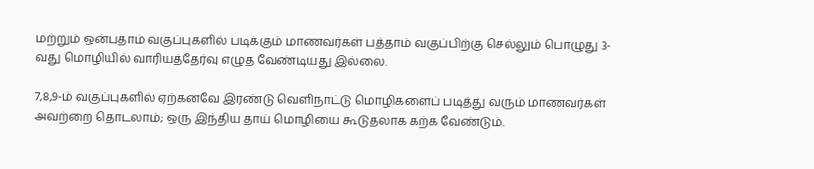மற்றும் ஒன்பதாம் வகுப்புகளில் படிக்கும் மாணவர்கள் பத்தாம் வகுப்பிற்கு செல்லும் பொழுது 3-வது மொழியில் வாரியத்தேர்வு எழுத வேண்டியது இல்லை.

7,8,9-ம் வகுப்புகளில் ஏற்கனவே இரண்டு வெளிநாட்டு மொழிகளைப் படித்து வரும் மாணவர்கள் அவற்றை தொடலாம்; ஒரு இந்திய தாய் மொழியை கூடுதலாக கற்க வேண்டும்.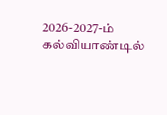2026-2027-ம் கல்வியாண்டில்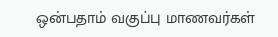ஒன்பதாம் வகுப்பு மாணவர்கள்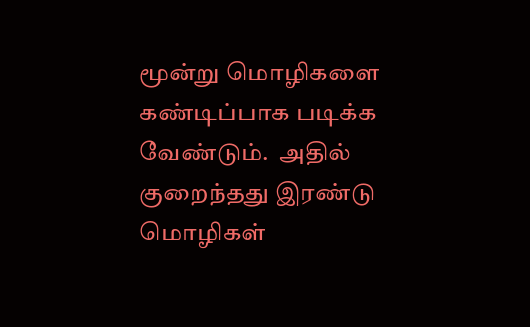மூன்று மொழிகளை கண்டிப்பாக படிக்க வேண்டும்.  அதில் குறைந்தது இரண்டு மொழிகள்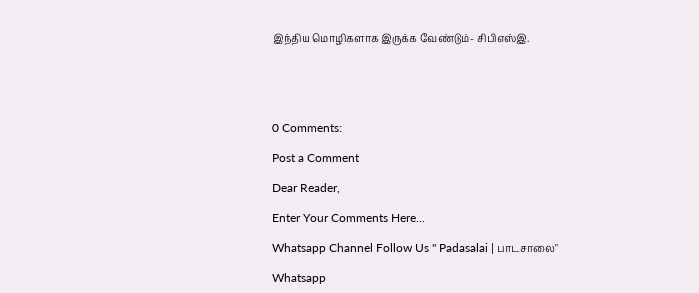இந்திய மொழிகளாக இருக்க வேண்டும்- சிபிஎஸ்இ.





0 Comments:

Post a Comment

Dear Reader,

Enter Your Comments Here...

Whatsapp Channel Follow Us " Padasalai | பாடசாலை"

Whatsapp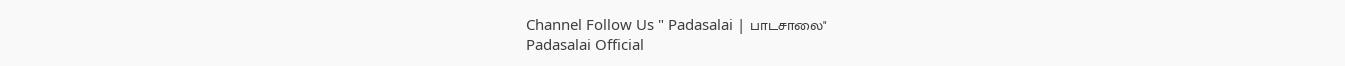Channel Follow Us " Padasalai | பாடசாலை"
Padasalai Official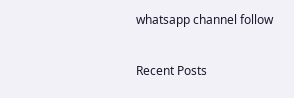whatsapp channel follow

Recent Posts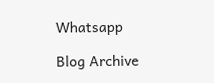Whatsapp

Blog Archive